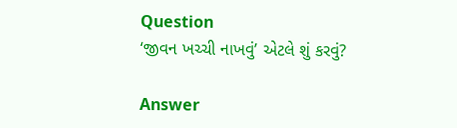Question
‘જીવન ખચ્ચી નાખવું’ એટલે શું કરવું?

Answer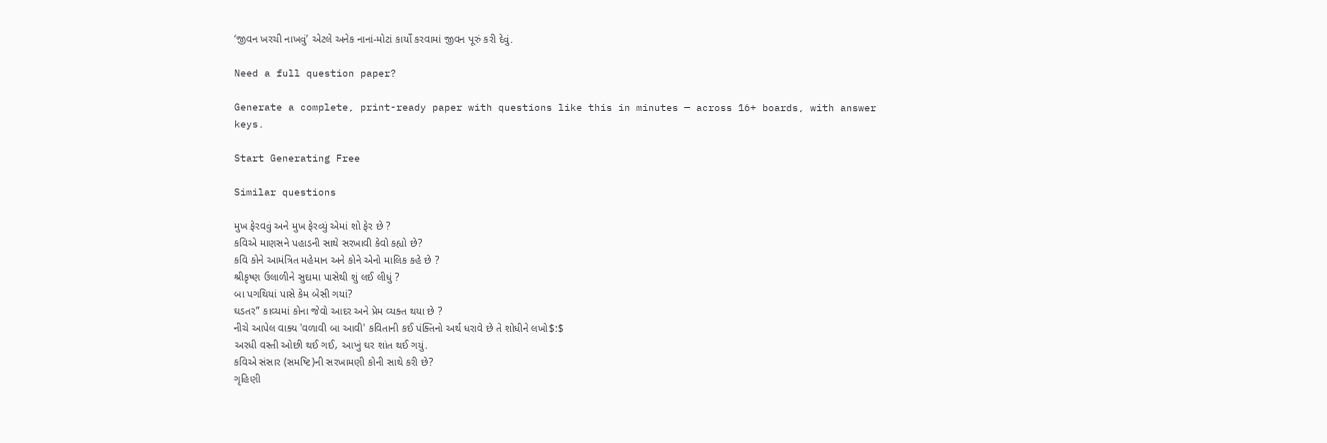‘જીવન ખરચી નાખવું’ એટલે અનેક નાનાં-મોટાં કાર્યો કરવામાં જીવન પૂરું કરી દેવું.

Need a full question paper?

Generate a complete, print-ready paper with questions like this in minutes — across 16+ boards, with answer keys.

Start Generating Free

Similar questions

મુખ ફેરવવું અને મુખ ફેરવ્યું એમાં શો ફેર છે ?
કવિએ માણસને પહાડની સાથે સરખાવી કેવો કહ્યો છે?
કવિ કોને આમંત્રિત મહેમાન અને કોને એનો માલિક કહે છે ?
શ્રીકૃષ્ણ ઉલાળીને સુદામા પાસેથી શું લઈ લીધું ?
બા પગથિયાં પાસે કેમ બેસી ગયાં?
ઘડતર” કાવ્યમાં કોના જેવો આદર અને પ્રેમ વ્યક્ત થયા છે ?
નીચે આપેલ વાક્ય 'વળાવી બા આવી' કવિતાની કઈ પંક્તિનો અર્થ ધરાવે છે તે શોધીને લખો$:$
અરધી વસ્તી ઓછી થઈ ગઈ, આખું ઘર શાંત થઈ ગયું.
કવિએ સંસાર (સમષ્ટિ)ની સરખામણી કોની સાથે કરી છે?
ગૃહિણી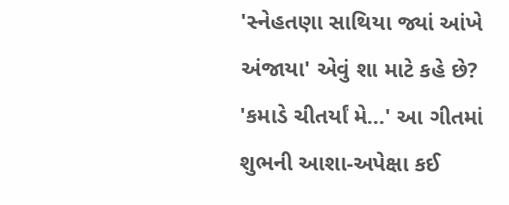'સ્નેહતણા સાથિયા જ્યાં આંખે અંજાયા' એવું શા માટે કહે છે?
'કમાડે ચીતર્યાં મે...' આ ગીતમાં શુભની આશા-અપેક્ષા કઈ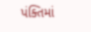પંક્તિમાં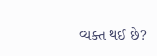વ્યક્ત થઈ છે?